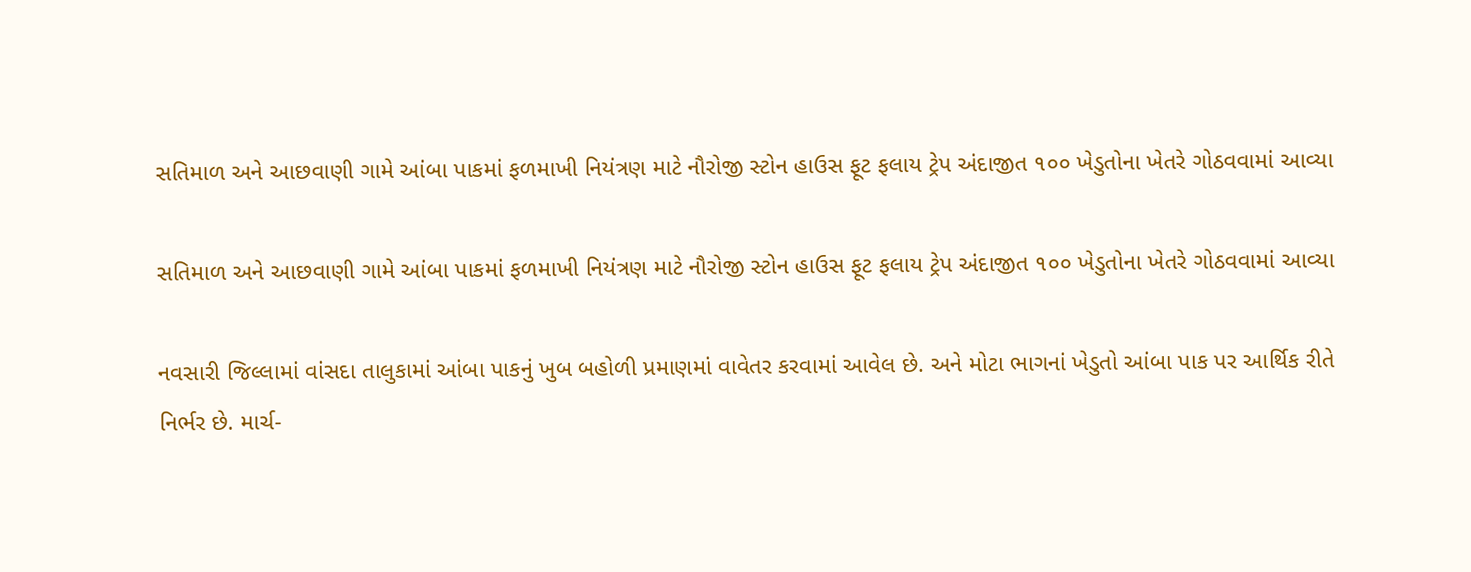સતિમાળ અને આછવાણી ગામે આંબા પાકમાં ફળમાખી નિયંત્રણ માટે નૌરોજી સ્ટોન હાઉસ ફૂટ ફલાય ટ્રેપ અંદાજીત ૧૦૦ ખેડુતોના ખેતરે ગોઠવવામાં આવ્યા

સતિમાળ અને આછવાણી ગામે આંબા પાકમાં ફળમાખી નિયંત્રણ માટે નૌરોજી સ્ટોન હાઉસ ફૂટ ફલાય ટ્રેપ અંદાજીત ૧૦૦ ખેડુતોના ખેતરે ગોઠવવામાં આવ્યા

નવસારી જિલ્લામાં વાંસદા તાલુકામાં આંબા પાકનું ખુબ બહોળી પ્રમાણમાં વાવેતર કરવામાં આવેલ છે. અને મોટા ભાગનાં ખેડુતો આંબા પાક પર આર્થિક રીતે નિર્ભર છે. માર્ચ-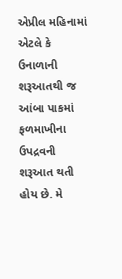એપ્રીલ મહિનામાં એટલે કે ઉનાળાની શરૂઆતથી જ આંબા પાકમાં ફળમાખીના ઉપદ્રવની શરૂઆત થતી હોય છે. મે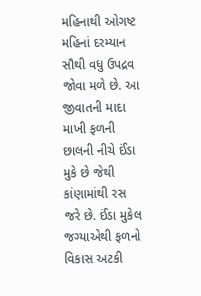મહિનાથી ઓગષ્ટ મહિનાં દરમ્યાન સૌથી વધુ ઉપદ્રવ જોવા મળે છે. આ જીવાતની માદા માખી ફળની છાલની નીચે ઈંડા મુકે છે જેથી કાંણામાંથી રસ જરે છે. ઈંડા મુકેલ જગ્યાએથી ફળનો વિકાસ અટકી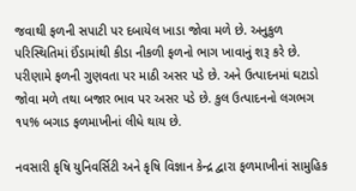જવાથી ફળની સપાટી પર દબાયેલ ખાડા જોવા મળે છે. અનુકુળ પરિસ્થિતિમાં ઈંડામાંથી કીડા નીકળી ફળનો ભાગ ખાવાનું શરૂ કરે છે. પરીણામે ફળની ગુણવતા પર માઠી અસર પડે છે. અને ઉત્પાદનમાં ઘટાડો જોવા મળે તથા બજાર ભાવ પર અસર પડે છે. કુલ ઉત્પાદનનો લગભગ ૧૫% બગાડ ફળમાખીનાં લીધે થાય છે.

નવસારી કૃષિ યુનિવર્સિટી અને કૃષિ વિજ્ઞાન કેન્દ્ર દ્વારા ફળમાખીનાં સામુહિક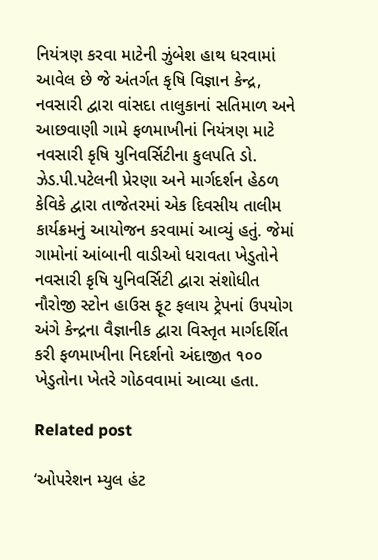નિયંત્રણ કરવા માટેની ઝુંબેશ હાથ ધરવામાં આવેલ છે જે અંતર્ગત કૃષિ વિજ્ઞાન કેન્દ્ર, નવસારી દ્વારા વાંસદા તાલુકાનાં સતિમાળ અને આછવાણી ગામે ફળમાખીનાં નિયંત્રણ માટે નવસારી કૃષિ યુનિવર્સિટીના કુલપતિ ડો. ઝેડ.પી.પટેલની પ્રેરણા અને માર્ગદર્શન હેઠળ કેવિકે દ્વારા તાજેતરમાં એક દિવસીય તાલીમ કાર્યક્રમનું આયોજન કરવામાં આવ્યું હતું. જેમાં ગામોનાં આંબાની વાડીઓ ધરાવતા ખેડુતોને નવસારી કૃષિ યુનિવર્સિટી દ્વારા સંશોધીત નૌરોજી સ્ટોન હાઉસ ફૂટ ફલાય ટ્રેપનાં ઉપયોગ અંગે કેન્દ્રના વૈજ્ઞાનીક દ્વારા વિસ્તૃત માર્ગદર્શિત કરી ફળમાખીના નિદર્શનો અંદાજીત ૧૦૦ ખેડુતોના ખેતરે ગોઠવવામાં આવ્યા હતા.

Related post

‘ઓપરેશન મ્યુલ હંટ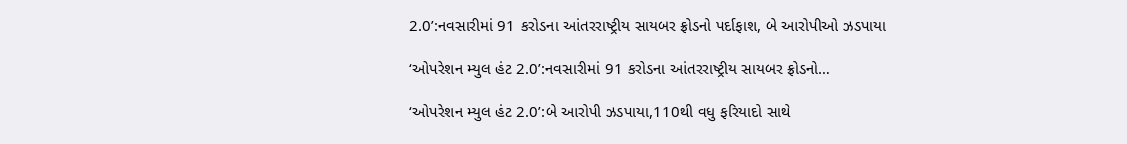2.0’:નવસારીમાં 91 કરોડના આંતરરાષ્ટ્રીય સાયબર ફ્રોડનો પર્દાફાશ, બે આરોપીઓ ઝડપાયા

‘ઓપરેશન મ્યુલ હંટ 2.0’:નવસારીમાં 91 કરોડના આંતરરાષ્ટ્રીય સાયબર ફ્રોડનો…

‘ઓપરેશન મ્યુલ હંટ 2.0’:બે આરોપી ઝડપાયા,110થી વધુ ફરિયાદો સાથે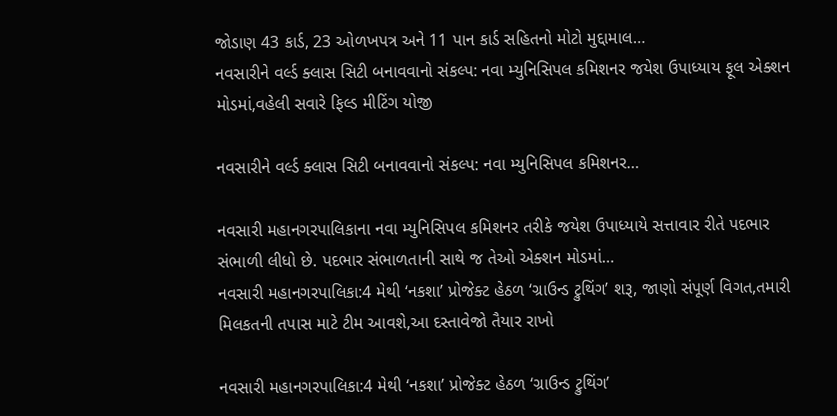જોડાણ 43 કાર્ડ, 23 ઓળખપત્ર અને 11 પાન કાર્ડ સહિતનો મોટો મુદ્દામાલ…
નવસારીને વર્લ્ડ ક્લાસ સિટી બનાવવાનો સંકલ્પ: નવા મ્યુનિસિપલ કમિશનર જયેશ ઉપાધ્યાય ફૂલ એક્શન મોડમાં,વહેલી સવારે ફિલ્ડ મીટિંગ યોજી

નવસારીને વર્લ્ડ ક્લાસ સિટી બનાવવાનો સંકલ્પ: નવા મ્યુનિસિપલ કમિશનર…

નવસારી મહાનગરપાલિકાના નવા મ્યુનિસિપલ કમિશનર તરીકે જયેશ ઉપાધ્યાયે સત્તાવાર રીતે પદભાર સંભાળી લીધો છે. પદભાર સંભાળતાની સાથે જ તેઓ એક્શન મોડમાં…
નવસારી મહાનગરપાલિકા:4 મેથી ‘નકશા’ પ્રોજેક્ટ હેઠળ ‘ગ્રાઉન્ડ ટ્રુથિંગ’ શરૂ, જાણો સંપૂર્ણ વિગત,તમારી મિલકતની તપાસ માટે ટીમ આવશે,આ દસ્તાવેજો તૈયાર રાખો

નવસારી મહાનગરપાલિકા:4 મેથી ‘નકશા’ પ્રોજેક્ટ હેઠળ ‘ગ્રાઉન્ડ ટ્રુથિંગ’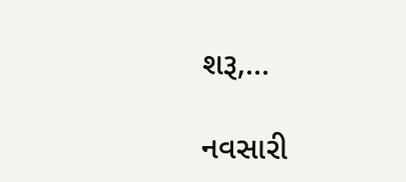શરૂ,…

નવસારી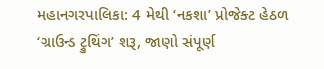મહાનગરપાલિકા: 4 મેથી ‘નકશા’ પ્રોજેક્ટ હેઠળ ‘ગ્રાઉન્ડ ટ્રુથિંગ’ શરૂ, જાણો સંપૂર્ણ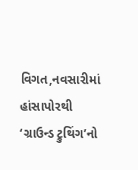વિગત,નવસારીમાં હાંસાપોરથી ‘ગ્રાઉન્ડ ટ્રુથિંગ’નો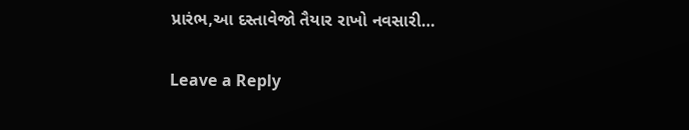પ્રારંભ,આ દસ્તાવેજો તૈયાર રાખો નવસારી…

Leave a Reply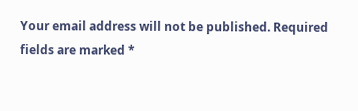Your email address will not be published. Required fields are marked *